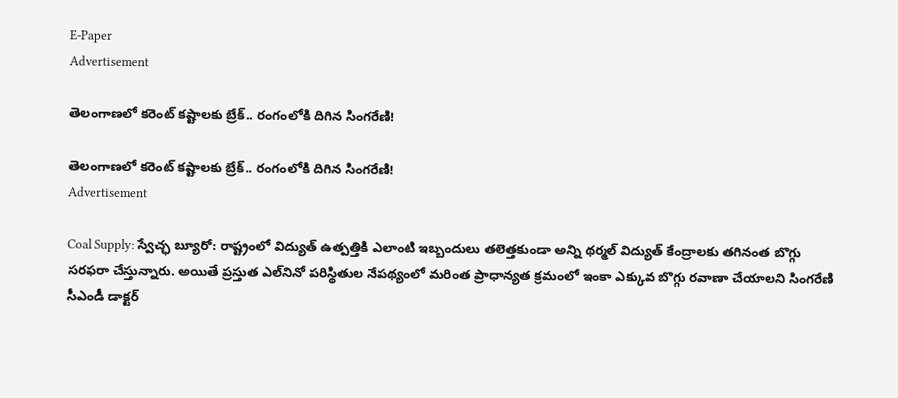E-Paper
Advertisement

తెలంగాణలో కరెంట్ కష్టాలకు బ్రేక్.. రంగంలోకి దిగిన సింగరేణి!

తెలంగాణలో కరెంట్ కష్టాలకు బ్రేక్.. రంగంలోకి దిగిన సింగరేణి!
Advertisement

Coal Supply: స్వేచ్ఛ బ్యూరో: రాష్ట్రంలో విద్యుత్ ఉత్పత్తికి ఎలాంటి ఇబ్బందులు తలెత్తకుండా అన్ని థర్మల్ విద్యుత్ కేంద్రాలకు తగినంత బొగ్గు సరఫరా చేస్తున్నారు. అయితే ప్రస్తుత ఎల్‌నినో ప‌రిస్థితుల నేప‌థ్యంలో మ‌రింత ప్రాధాన్యత క్రమంలో ఇంకా ఎక్కువ‌ బొగ్గు ర‌వాణా చేయాల‌ని సింగ‌రేణి సీఎండీ డాక్టర్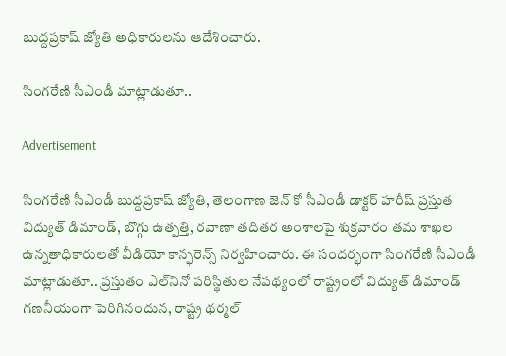బుద్దప్రకాష్ జ్యోతి అధికారుల‌ను ఆదేశించారు.

సింగరేణి సీఎండీ మాట్లాడుతూ..

Advertisement

సింగ‌రేణి సీఎండీ బుద్దప్రకాష్ జ్యోతి, తెలంగాణ జెన్ కో సీఎండీ డాక్టర్ హ‌రీష్ ప్రస్తుత‌ విద్యుత్ డిమాండ్‌, బొగ్గు ఉత్పత్తి, ర‌వాణా త‌దిత‌ర అంశాల‌పై శుక్రవారం త‌మ శాఖ‌ల ఉన్నతాధికారుల‌తో వీడియో కాన్ఫరెన్స్ నిర్వహించారు. ఈ సందర్భంగా సింగరేణి సీఎండీ మాట్లాడుతూ.. ప్రస్తుతం ఎల్‌నినో పరిస్థితుల నేపథ్యంలో రాష్ట్రంలో విద్యుత్ డిమాండ్ గ‌ణనీయంగా పెరిగినందున‌, రాష్ట్ర థర్మల్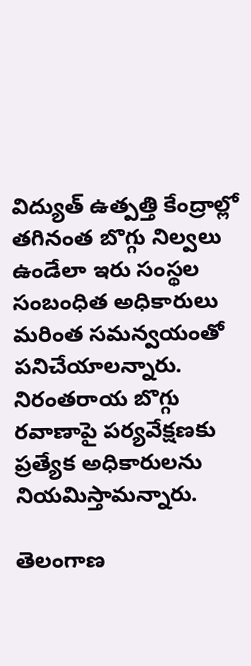విద్యుత్ ఉత్పత్తి కేంద్రాల్లో త‌గినంత బొగ్గు నిల్వలు ఉండేలా ఇరు సంస్థల సంబంధిత‌ అధికారులు మ‌రింత స‌మ‌న్వయంతో ప‌నిచేయాల‌న్నారు. నిరంత‌రాయ బొగ్గు ర‌వాణాపై ప‌ర్యవేక్షణ‌కు ప్రత్యేక అధికారులను నియమిస్తామ‌న్నారు.

తెలంగాణ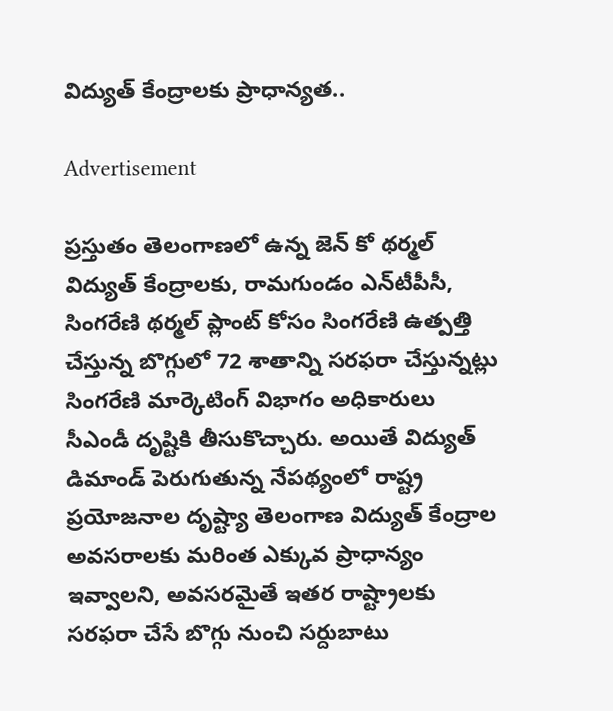విద్యుత్ కేంద్రాలకు ప్రాధాన్యత..

Advertisement

ప్రస్తుతం తెలంగాణలో ఉన్న జెన్ కో థర్మల్ విద్యుత్ కేంద్రాలకు, రామ‌గుండం ఎన్‌టీపీసీ, సింగ‌రేణి థ‌ర్మల్ ప్లాంట్ కోసం సింగ‌రేణి ఉత్పత్తి చేస్తున్న బొగ్గులో 72 శాతాన్ని స‌ర‌ఫ‌రా చేస్తున్నట్లు సింగ‌రేణి మార్కెటింగ్ విభాగం అధికారులు సీఎండీ దృష్టికి తీసుకొచ్చారు. అయితే విద్యుత్ డిమాండ్ పెరుగుతున్న నేప‌థ్యంలో రాష్ట్ర ప్రయోజనాల దృష్ట్యా తెలంగాణ విద్యుత్ కేంద్రాల అవ‌స‌రాల‌కు మ‌రింత ఎక్కువ‌ ప్రాధాన్యం ఇవ్వాలని, అవసరమైతే ఇతర రాష్ట్రాలకు సరఫరా చేసే బొగ్గు నుంచి స‌ర్దుబాటు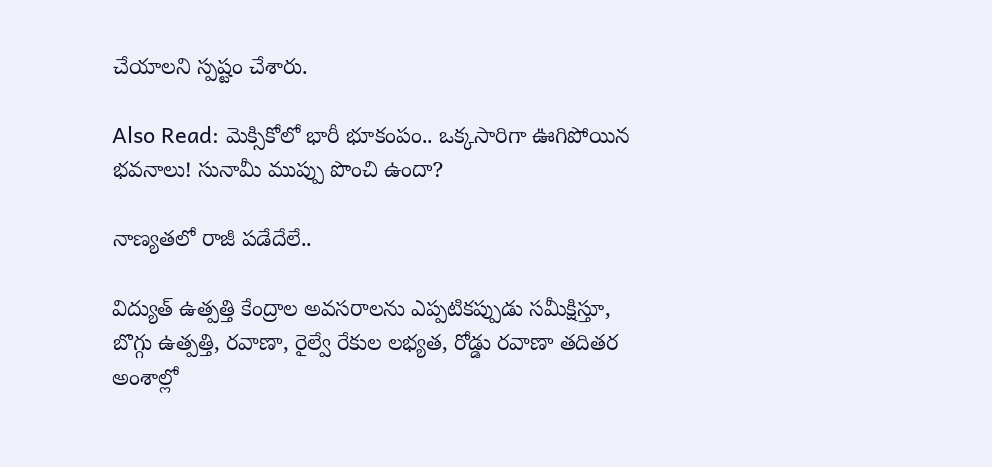చేయాల‌ని స్పష్టం చేశారు.

Also Read: మెక్సికోలో భారీ భూకంపం.. ఒక్కసారిగా ఊగిపోయిన భవనాలు! సునామీ ముప్పు పొంచి ఉందా?

నాణ్యతలో రాజీ పడేదేలే..

విద్యుత్ ఉత్పత్తి కేంద్రాల అవసరాలను ఎప్పటికప్పుడు సమీక్షిస్తూ, బొగ్గు ఉత్పత్తి, రవాణా, రైల్వే రేకుల లభ్యత, రోడ్డు ర‌వాణా తదితర అంశాల్లో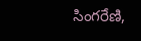సింగరేణి,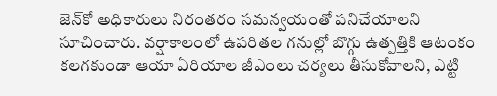జెన్‌కో అధికారులు నిరంతరం సమన్వయంతో పనిచేయాలని సూచించారు. వ‌ర్షాకాలంలో ఉప‌రిత‌ల గ‌నుల్లో బొగ్గు ఉత్పత్తికి ఆటంకం క‌ల‌గ‌కుండా ఆయా ఏరియాల జీఎంలు చ‌ర్యలు తీసుకోవాల‌ని, ఎట్టి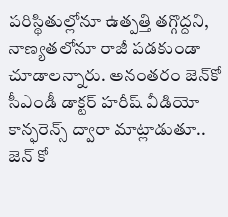ప‌రిస్థితుల్లోనూ ఉత్పత్తి త‌గ్గొద్దని, నాణ్యత‌లోనూ రాజీ ప‌డ‌కుండా చూడాల‌న్నారు. అనంతరం జెన్‌కో సీఎండీ డాక్టర్ హరీష్ వీడియో కాన్ఫరెన్స్ ద్వారా మాట్లాడుతూ.. జెన్ కో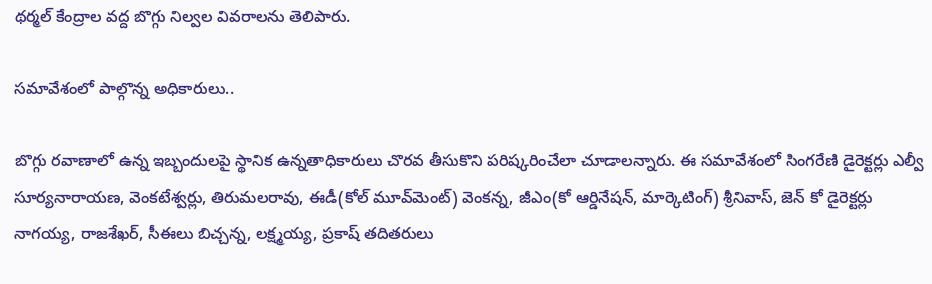థ‌ర్మల్ కేంద్రాల వ‌ద్ద బొగ్గు నిల్వల వివ‌రాల‌ను తెలిపారు.

సమావేశంలో పాల్గొన్న అధికారులు..

బొగ్గు ర‌వాణాలో ఉన్న ఇబ్బందుల‌పై స్థానిక ఉన్నతాధికారులు చొర‌వ తీసుకొని ప‌రిష్కరించేలా చూడాల‌న్నారు. ఈ సమావేశంలో సింగ‌రేణి డైరెక్టర్లు ఎల్వీ సూర్యనారాయ‌ణ‌, వెంక‌టేశ్వర్లు, తిరుమ‌ల‌రావు, ఈడీ(కోల్ మూవ్‌మెంట్‌) వెంక‌న్న, జీఎం(కో ఆర్డినేష‌న్‌, మార్కెటింగ్‌) శ్రీ‌నివాస్, జెన్ కో డైరెక్టర్లు నాగయ్య, రాజ‌శేఖ‌ర్‌, సీఈలు బిచ్చన్న, లక్ష్మయ్య, ప్రకాష్ త‌దిత‌రులు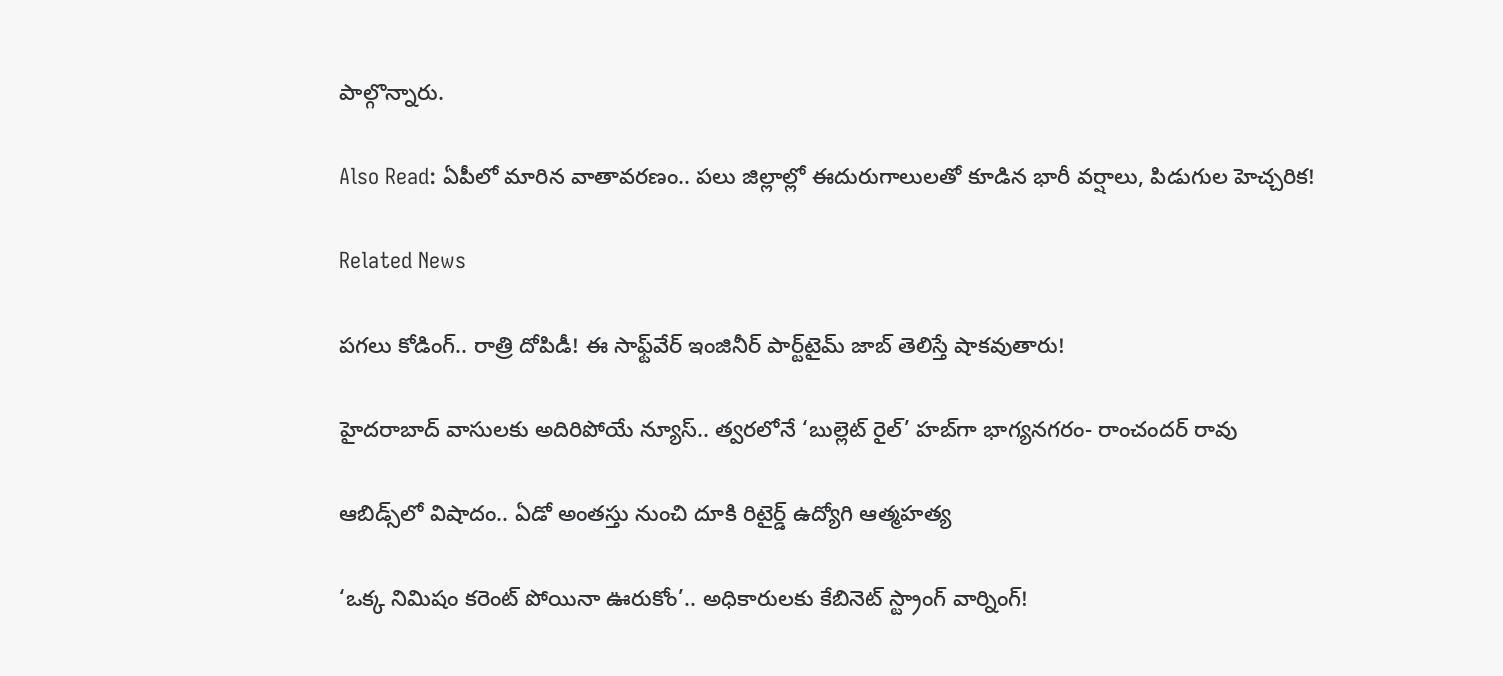పాల్గొన్నారు.

Also Read: ఏపీలో మారిన వాతావరణం.. పలు జిల్లాల్లో ఈదురుగాలులతో కూడిన భారీ వర్షాలు, పిడుగుల హెచ్చరిక!

Related News

పగలు కోడింగ్.. రాత్రి దోపిడీ! ఈ సాఫ్ట్‌వేర్ ఇంజినీర్ పార్ట్‌టైమ్ జాబ్ తెలిస్తే షాకవుతారు!

హైదరాబాద్‌ వాసులకు అదిరిపోయే న్యూస్.. త్వరలోనే ‘బుల్లెట్ రైల్’ హబ్‌గా భాగ్యనగరం- రాంచందర్ రావు

ఆబిడ్స్‌లో విషాదం.. ఏడో అంతస్తు నుంచి దూకి రిటైర్డ్ ఉద్యోగి ఆత్మహత్య

‘ఒక్క నిమిషం కరెంట్ పోయినా ఊరుకోం’.. అధికారులకు కేబినెట్ స్ట్రాంగ్ వార్నింగ్!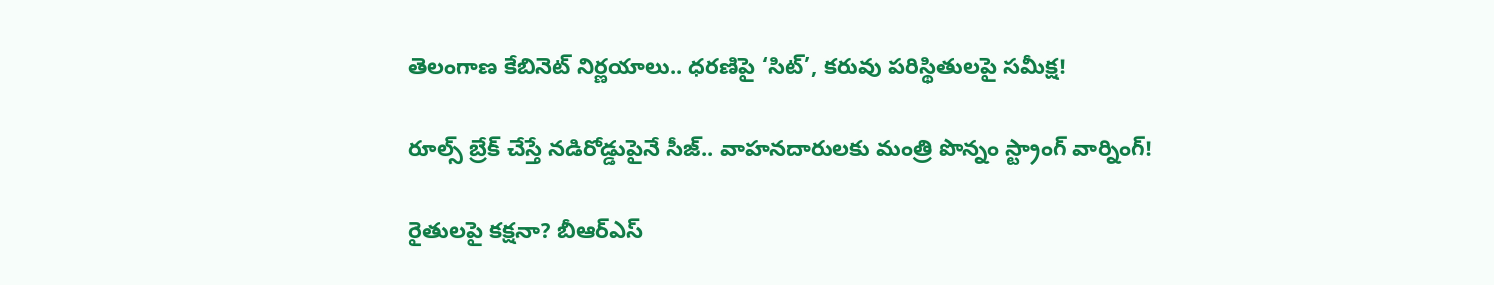తెలంగాణ కేబినెట్ నిర్ణయాలు.. ధరణిపై ‘సిట్’, కరువు పరిస్థితులపై సమీక్ష!

రూల్స్ బ్రేక్ చేస్తే నడిరోడ్డుపైనే సీజ్.. వాహనదారులకు మంత్రి పొన్నం స్ట్రాంగ్ వార్నింగ్!

రైతులపై కక్షనా? బీఆర్ఎస్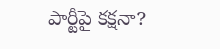పార్టీపై కక్షనా?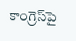కాంగ్రెస్‌పై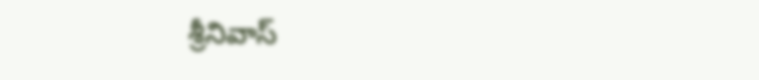శ్రీనివాస్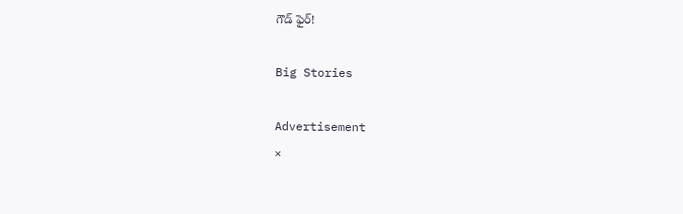గౌడ్ ఫైర్!

Big Stories

Advertisement
×